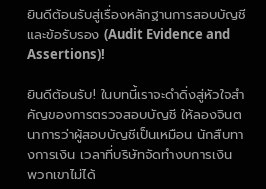ยินดีต้อนรับสู่เรื่องหลักฐานการสอบบัญชีและข้อรับรอง (Audit Evidence and Assertions)!

ยินดีต้อนรับ! ในบทนี้เราจะดำดิ่งสู่หัวใจสำคัญของการตรวจสอบบัญชี ให้ลองจินตนาการว่าผู้สอบบัญชีเป็นเหมือน นักสืบทางการเงิน เวลาที่บริษัทจัดทำงบการเงิน พวกเขาไม่ได้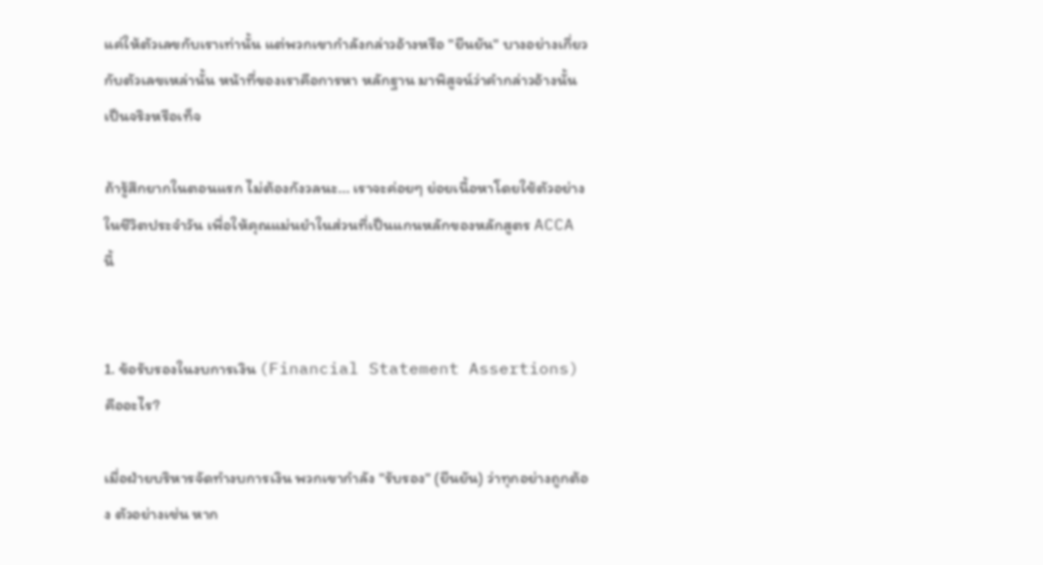แค่ให้ตัวเลขกับเราเท่านั้น แต่พวกเขากำลังกล่าวอ้างหรือ "ยืนยัน" บางอย่างเกี่ยวกับตัวเลขเหล่านั้น หน้าที่ของเราคือการหา หลักฐาน มาพิสูจน์ว่าคำกล่าวอ้างนั้นเป็นจริงหรือเท็จ

ถ้ารู้สึกยากในตอนแรก ไม่ต้องกังวลนะ... เราจะค่อยๆ ย่อยเนื้อหาโดยใช้ตัวอย่างในชีวิตประจำวัน เพื่อให้คุณแม่นยำในส่วนที่เป็นแกนหลักของหลักสูตร ACCA นี้


1. ข้อรับรองในงบการเงิน (Financial Statement Assertions) คืออะไร?

เมื่อฝ่ายบริหารจัดทำงบการเงิน พวกเขากำลัง "รับรอง" (ยืนยัน) ว่าทุกอย่างถูกต้อง ตัวอย่างเช่น หาก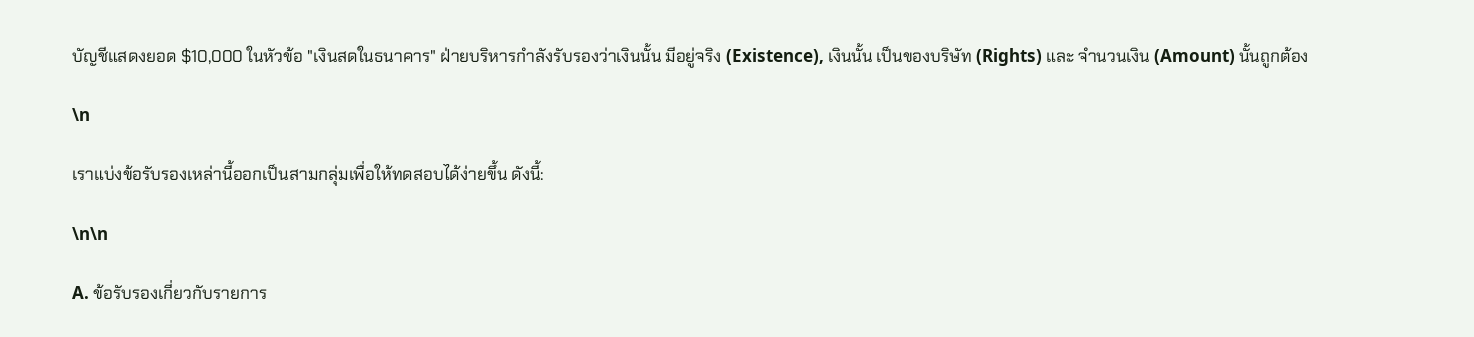บัญชีแสดงยอด $10,000 ในหัวข้อ "เงินสดในธนาคาร" ฝ่ายบริหารกำลังรับรองว่าเงินนั้น มีอยู่จริง (Existence), เงินนั้น เป็นของบริษัท (Rights) และ จำนวนเงิน (Amount) นั้นถูกต้อง

\n

เราแบ่งข้อรับรองเหล่านี้ออกเป็นสามกลุ่มเพื่อให้ทดสอบได้ง่ายขึ้น ดังนี้:

\n\n

A. ข้อรับรองเกี่ยวกับรายการ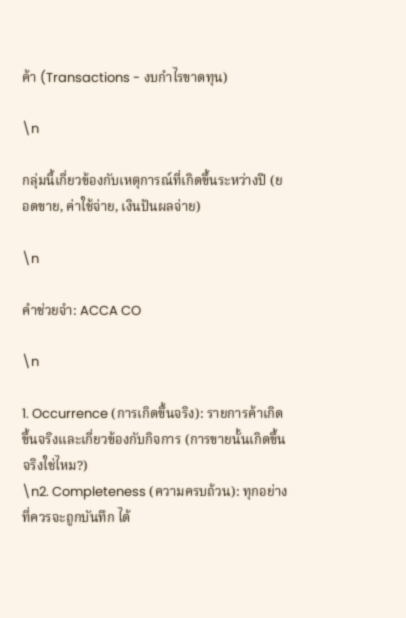ค้า (Transactions - งบกำไรขาดทุน)

\n

กลุ่มนี้เกี่ยวข้องกับเหตุการณ์ที่เกิดขึ้นระหว่างปี (ยอดขาย, ค่าใช้จ่าย, เงินปันผลจ่าย)

\n

คำช่วยจำ: ACCA CO

\n

1. Occurrence (การเกิดขึ้นจริง): รายการค้าเกิดขึ้นจริงและเกี่ยวข้องกับกิจการ (การขายนั้นเกิดขึ้นจริงใช่ไหม?)
\n2. Completeness (ความครบถ้วน): ทุกอย่างที่ควรจะถูกบันทึก ได้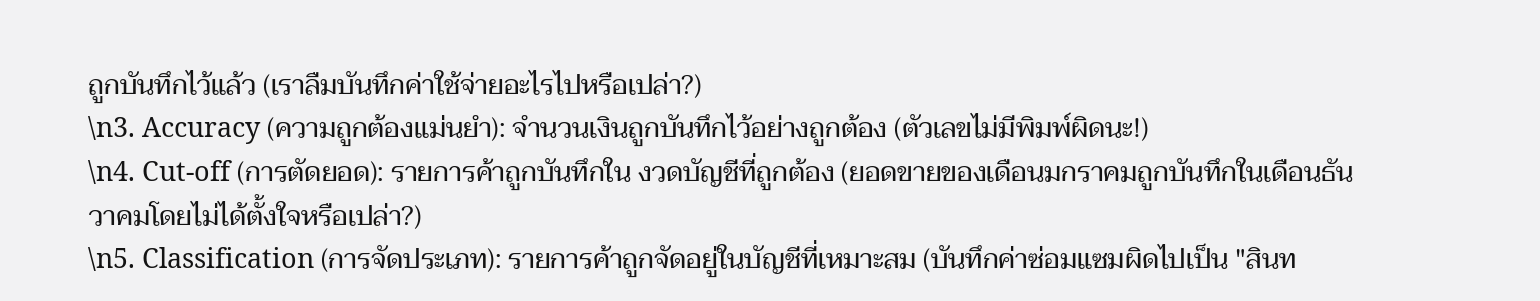ถูกบันทึกไว้แล้ว (เราลืมบันทึกค่าใช้จ่ายอะไรไปหรือเปล่า?)
\n3. Accuracy (ความถูกต้องแม่นยำ): จำนวนเงินถูกบันทึกไว้อย่างถูกต้อง (ตัวเลขไม่มีพิมพ์ผิดนะ!)
\n4. Cut-off (การตัดยอด): รายการค้าถูกบันทึกใน งวดบัญชีที่ถูกต้อง (ยอดขายของเดือนมกราคมถูกบันทึกในเดือนธันวาคมโดยไม่ได้ตั้งใจหรือเปล่า?)
\n5. Classification (การจัดประเภท): รายการค้าถูกจัดอยู่ในบัญชีที่เหมาะสม (บันทึกค่าซ่อมแซมผิดไปเป็น "สินท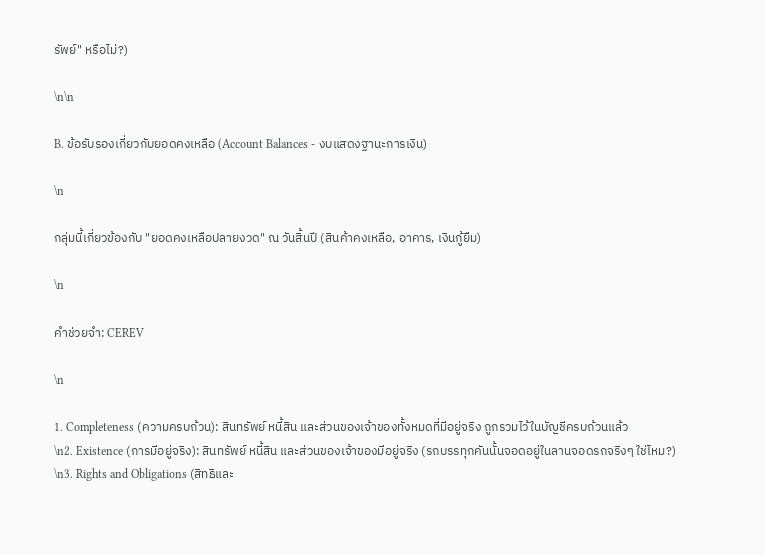รัพย์" หรือไม่?)

\n\n

B. ข้อรับรองเกี่ยวกับยอดคงเหลือ (Account Balances - งบแสดงฐานะการเงิน)

\n

กลุ่มนี้เกี่ยวข้องกับ "ยอดคงเหลือปลายงวด" ณ วันสิ้นปี (สินค้าคงเหลือ, อาคาร, เงินกู้ยืม)

\n

คำช่วยจำ: CEREV

\n

1. Completeness (ความครบถ้วน): สินทรัพย์ หนี้สิน และส่วนของเจ้าของทั้งหมดที่มีอยู่จริง ถูกรวมไว้ในบัญชีครบถ้วนแล้ว
\n2. Existence (การมีอยู่จริง): สินทรัพย์ หนี้สิน และส่วนของเจ้าของมีอยู่จริง (รถบรรทุกคันนั้นจอดอยู่ในลานจอดรถจริงๆ ใช่ไหม?)
\n3. Rights and Obligations (สิทธิและ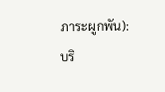ภาระผูกพัน): บริ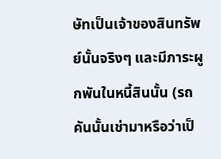ษัทเป็นเจ้าของสินทรัพย์นั้นจริงๆ และมีภาระผูกพันในหนี้สินนั้น (รถคันนั้นเช่ามาหรือว่าเป็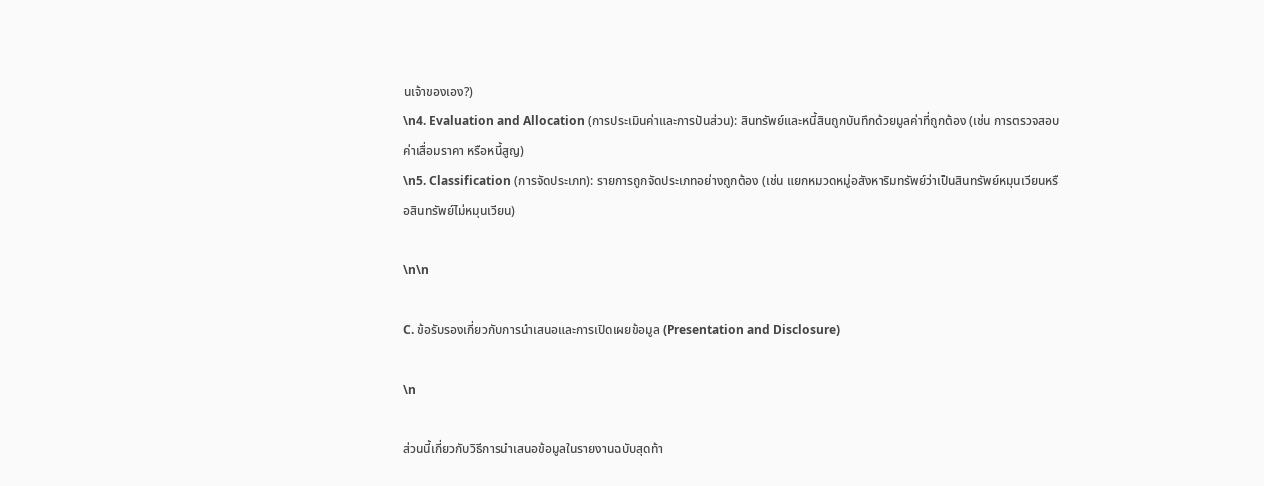นเจ้าของเอง?)
\n4. Evaluation and Allocation (การประเมินค่าและการปันส่วน): สินทรัพย์และหนี้สินถูกบันทึกด้วยมูลค่าที่ถูกต้อง (เช่น การตรวจสอบค่าเสื่อมราคา หรือหนี้สูญ)
\n5. Classification (การจัดประเภท): รายการถูกจัดประเภทอย่างถูกต้อง (เช่น แยกหมวดหมู่อสังหาริมทรัพย์ว่าเป็นสินทรัพย์หมุนเวียนหรือสินทรัพย์ไม่หมุนเวียน)

\n\n

C. ข้อรับรองเกี่ยวกับการนำเสนอและการเปิดเผยข้อมูล (Presentation and Disclosure)

\n

ส่วนนี้เกี่ยวกับวิธีการนำเสนอข้อมูลในรายงานฉบับสุดท้า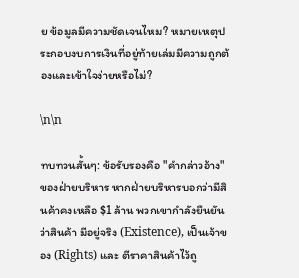ย ข้อมูลมีความชัดเจนไหม? หมายเหตุประกอบงบการเงินที่อยู่ท้ายเล่มมีความถูกต้องและเข้าใจง่ายหรือไม่?

\n\n

ทบทวนสั้นๆ: ข้อรับรองคือ "คำกล่าวอ้าง" ของฝ่ายบริหาร หากฝ่ายบริหารบอกว่ามีสินค้าคงเหลือ $1 ล้าน พวกเขากำลังยืนยันว่าสินค้า มีอยู่จริง (Existence), เป็นเจ้าของ (Rights) และ ตีราคาสินค้าไว้ถู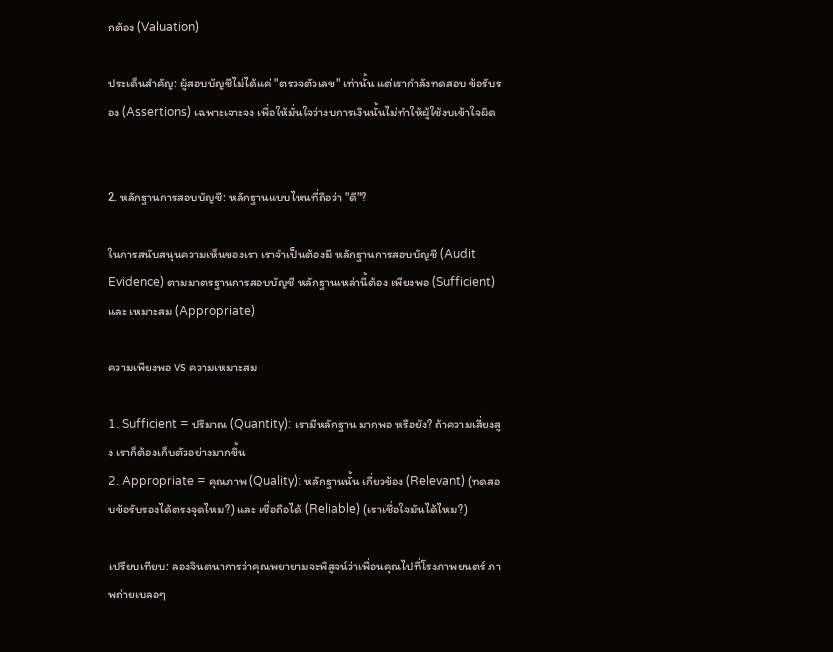กต้อง (Valuation)

ประเด็นสำคัญ: ผู้สอบบัญชีไม่ได้แค่ "ตรวจตัวเลข" เท่านั้น แต่เรากำลังทดสอบ ข้อรับรอง (Assertions) เฉพาะเจาะจง เพื่อให้มั่นใจว่างบการเงินนั้นไม่ทำให้ผู้ใช้งบเข้าใจผิด


2. หลักฐานการสอบบัญชี: หลักฐานแบบไหนที่ถือว่า "ดี"?

ในการสนับสนุนความเห็นของเรา เราจำเป็นต้องมี หลักฐานการสอบบัญชี (Audit Evidence) ตามมาตรฐานการสอบบัญชี หลักฐานเหล่านี้ต้อง เพียงพอ (Sufficient) และ เหมาะสม (Appropriate)

ความเพียงพอ vs ความเหมาะสม

1. Sufficient = ปริมาณ (Quantity): เรามีหลักฐาน มากพอ หรือยัง? ถ้าความเสี่ยงสูง เราก็ต้องเก็บตัวอย่างมากขึ้น
2. Appropriate = คุณภาพ (Quality): หลักฐานนั้น เกี่ยวข้อง (Relevant) (ทดสอบข้อรับรองได้ตรงจุดไหม?) และ เชื่อถือได้ (Reliable) (เราเชื่อใจมันได้ไหม?)

เปรียบเทียบ: ลองจินตนาการว่าคุณพยายามจะพิสูจน์ว่าเพื่อนคุณไปที่โรงภาพยนตร์ ภาพถ่ายเบลอๆ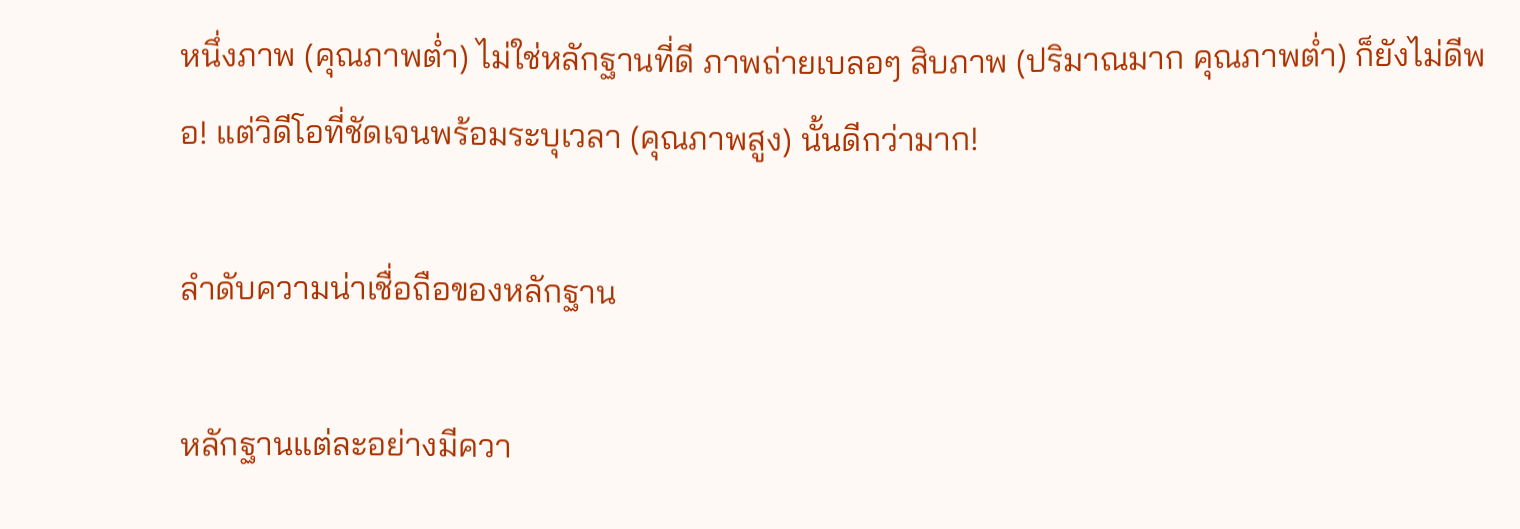หนึ่งภาพ (คุณภาพต่ำ) ไม่ใช่หลักฐานที่ดี ภาพถ่ายเบลอๆ สิบภาพ (ปริมาณมาก คุณภาพต่ำ) ก็ยังไม่ดีพอ! แต่วิดีโอที่ชัดเจนพร้อมระบุเวลา (คุณภาพสูง) นั้นดีกว่ามาก!

ลำดับความน่าเชื่อถือของหลักฐาน

หลักฐานแต่ละอย่างมีควา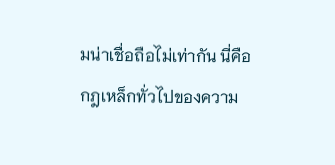มน่าเชื่อถือไม่เท่ากัน นี่คือกฎเหล็กทั่วไปของความ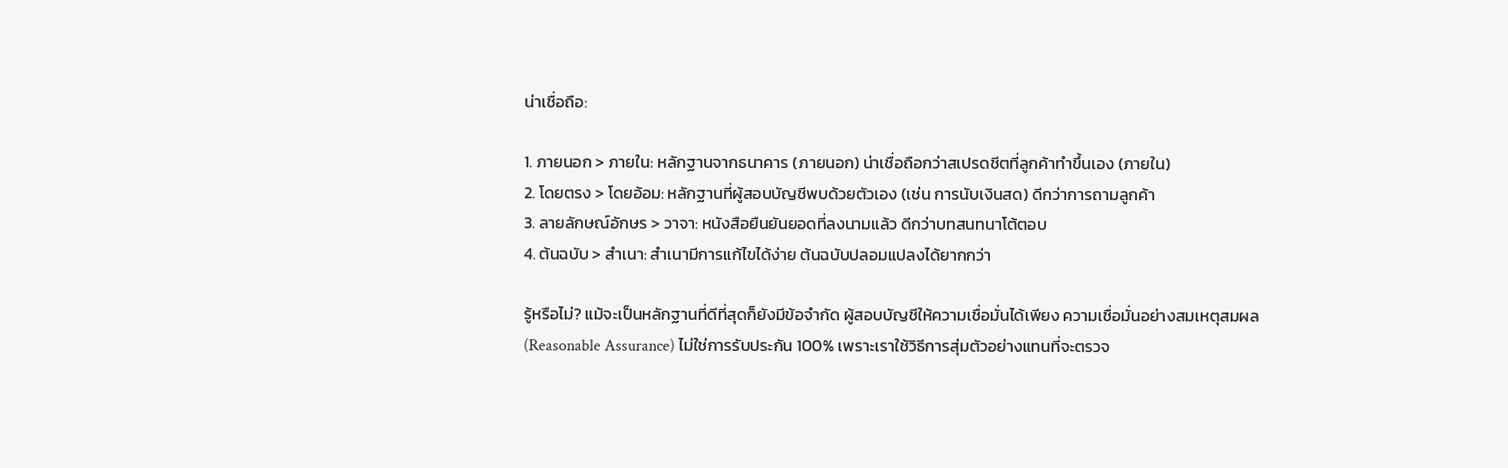น่าเชื่อถือ:

1. ภายนอก > ภายใน: หลักฐานจากธนาคาร (ภายนอก) น่าเชื่อถือกว่าสเปรดชีตที่ลูกค้าทำขึ้นเอง (ภายใน)
2. โดยตรง > โดยอ้อม: หลักฐานที่ผู้สอบบัญชีพบด้วยตัวเอง (เช่น การนับเงินสด) ดีกว่าการถามลูกค้า
3. ลายลักษณ์อักษร > วาจา: หนังสือยืนยันยอดที่ลงนามแล้ว ดีกว่าบทสนทนาโต้ตอบ
4. ต้นฉบับ > สำเนา: สำเนามีการแก้ไขได้ง่าย ต้นฉบับปลอมแปลงได้ยากกว่า

รู้หรือไม่? แม้จะเป็นหลักฐานที่ดีที่สุดก็ยังมีข้อจำกัด ผู้สอบบัญชีให้ความเชื่อมั่นได้เพียง ความเชื่อมั่นอย่างสมเหตุสมผล (Reasonable Assurance) ไม่ใช่การรับประกัน 100% เพราะเราใช้วิธีการสุ่มตัวอย่างแทนที่จะตรวจ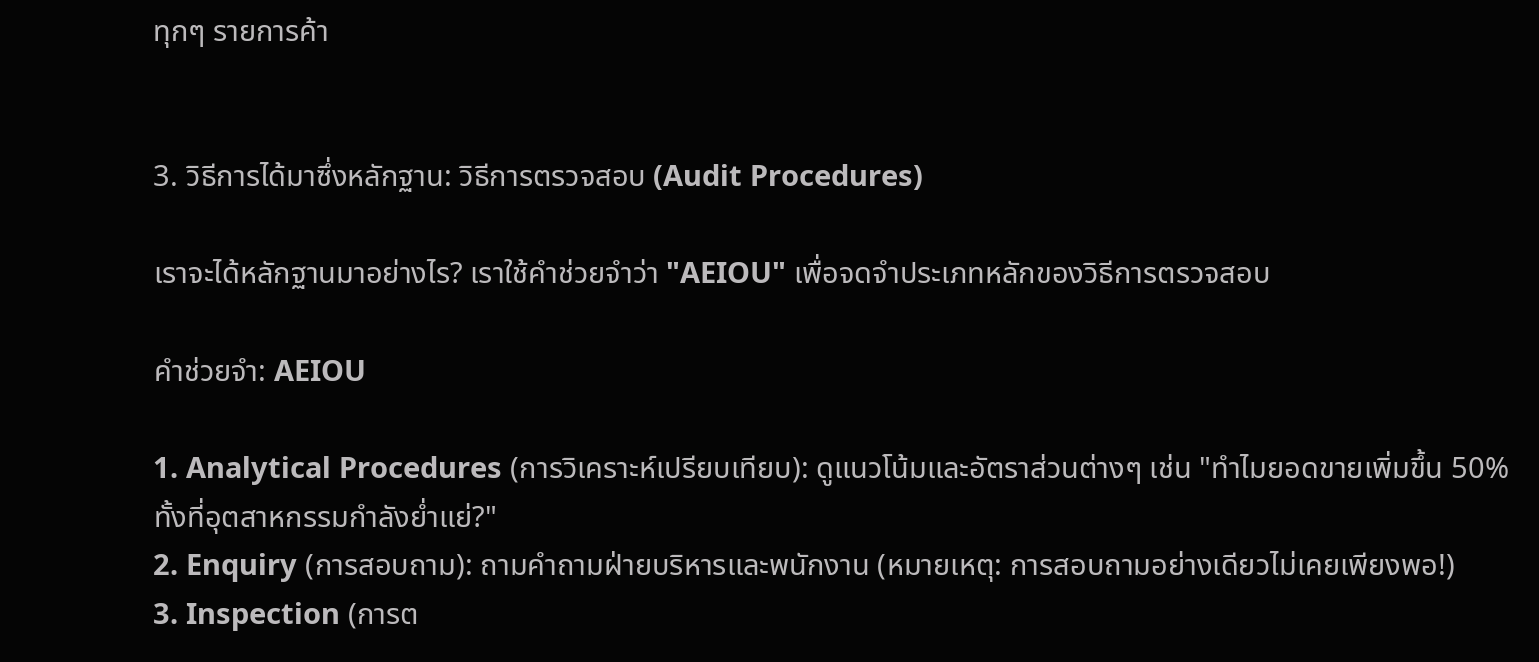ทุกๆ รายการค้า


3. วิธีการได้มาซึ่งหลักฐาน: วิธีการตรวจสอบ (Audit Procedures)

เราจะได้หลักฐานมาอย่างไร? เราใช้คำช่วยจำว่า "AEIOU" เพื่อจดจำประเภทหลักของวิธีการตรวจสอบ

คำช่วยจำ: AEIOU

1. Analytical Procedures (การวิเคราะห์เปรียบเทียบ): ดูแนวโน้มและอัตราส่วนต่างๆ เช่น "ทำไมยอดขายเพิ่มขึ้น 50% ทั้งที่อุตสาหกรรมกำลังย่ำแย่?"
2. Enquiry (การสอบถาม): ถามคำถามฝ่ายบริหารและพนักงาน (หมายเหตุ: การสอบถามอย่างเดียวไม่เคยเพียงพอ!)
3. Inspection (การต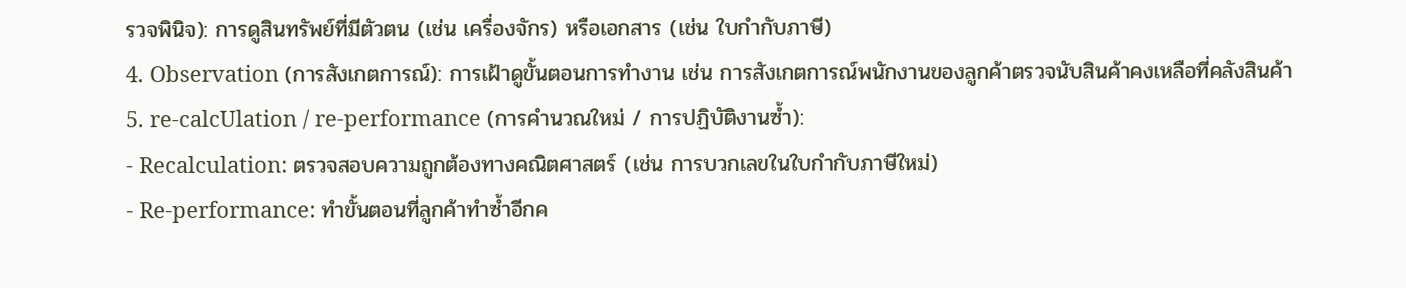รวจพินิจ): การดูสินทรัพย์ที่มีตัวตน (เช่น เครื่องจักร) หรือเอกสาร (เช่น ใบกำกับภาษี)
4. Observation (การสังเกตการณ์): การเฝ้าดูขั้นตอนการทำงาน เช่น การสังเกตการณ์พนักงานของลูกค้าตรวจนับสินค้าคงเหลือที่คลังสินค้า
5. re-calcUlation / re-performance (การคำนวณใหม่ / การปฏิบัติงานซ้ำ):
- Recalculation: ตรวจสอบความถูกต้องทางคณิตศาสตร์ (เช่น การบวกเลขในใบกำกับภาษีใหม่)
- Re-performance: ทำขั้นตอนที่ลูกค้าทำซ้ำอีกค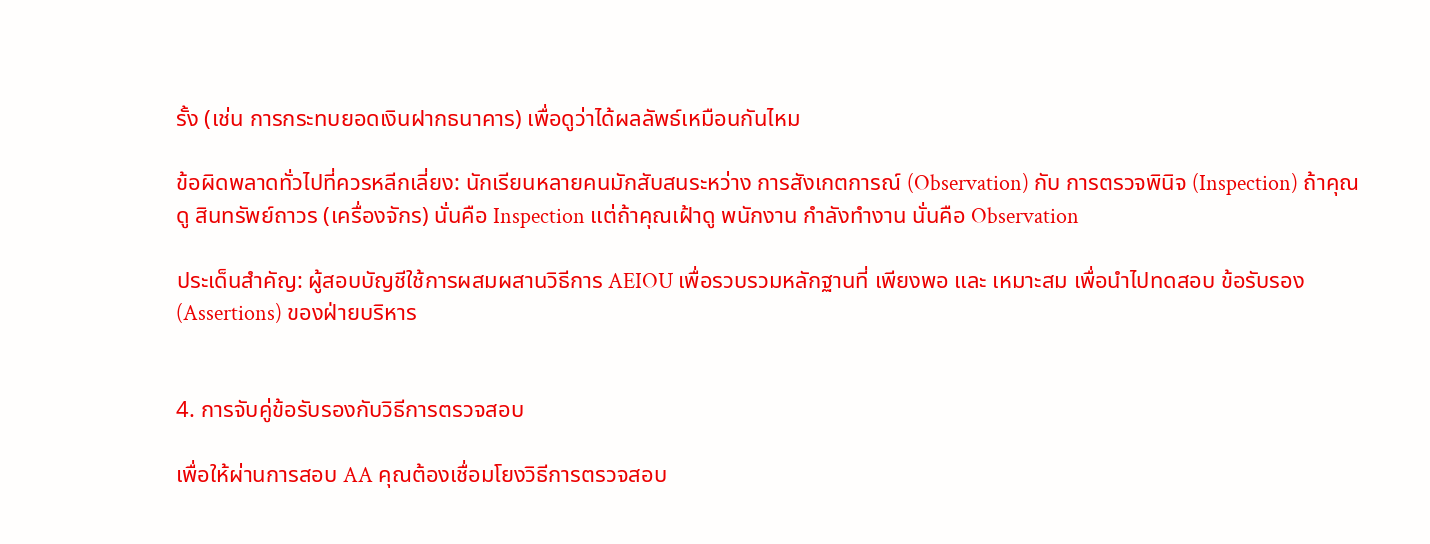รั้ง (เช่น การกระทบยอดเงินฝากธนาคาร) เพื่อดูว่าได้ผลลัพธ์เหมือนกันไหม

ข้อผิดพลาดทั่วไปที่ควรหลีกเลี่ยง: นักเรียนหลายคนมักสับสนระหว่าง การสังเกตการณ์ (Observation) กับ การตรวจพินิจ (Inspection) ถ้าคุณดู สินทรัพย์ถาวร (เครื่องจักร) นั่นคือ Inspection แต่ถ้าคุณเฝ้าดู พนักงาน กำลังทำงาน นั่นคือ Observation

ประเด็นสำคัญ: ผู้สอบบัญชีใช้การผสมผสานวิธีการ AEIOU เพื่อรวบรวมหลักฐานที่ เพียงพอ และ เหมาะสม เพื่อนำไปทดสอบ ข้อรับรอง (Assertions) ของฝ่ายบริหาร


4. การจับคู่ข้อรับรองกับวิธีการตรวจสอบ

เพื่อให้ผ่านการสอบ AA คุณต้องเชื่อมโยงวิธีการตรวจสอบ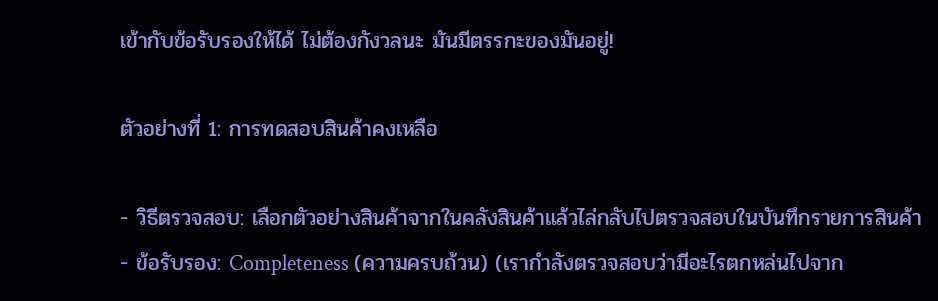เข้ากับข้อรับรองให้ได้ ไม่ต้องกังวลนะ มันมีตรรกะของมันอยู่!

ตัวอย่างที่ 1: การทดสอบสินค้าคงเหลือ

- วิธีตรวจสอบ: เลือกตัวอย่างสินค้าจากในคลังสินค้าแล้วไล่กลับไปตรวจสอบในบันทึกรายการสินค้า
- ข้อรับรอง: Completeness (ความครบถ้วน) (เรากำลังตรวจสอบว่ามีอะไรตกหล่นไปจาก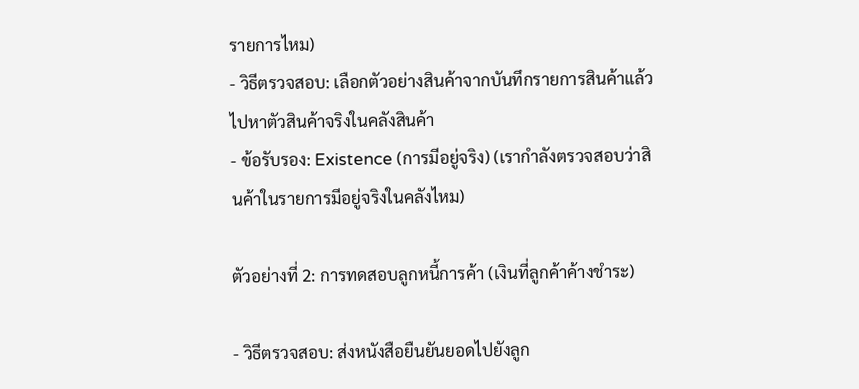รายการไหม)
- วิธีตรวจสอบ: เลือกตัวอย่างสินค้าจากบันทึกรายการสินค้าแล้วไปหาตัวสินค้าจริงในคลังสินค้า
- ข้อรับรอง: Existence (การมีอยู่จริง) (เรากำลังตรวจสอบว่าสินค้าในรายการมีอยู่จริงในคลังไหม)

ตัวอย่างที่ 2: การทดสอบลูกหนี้การค้า (เงินที่ลูกค้าค้างชำระ)

- วิธีตรวจสอบ: ส่งหนังสือยืนยันยอดไปยังลูก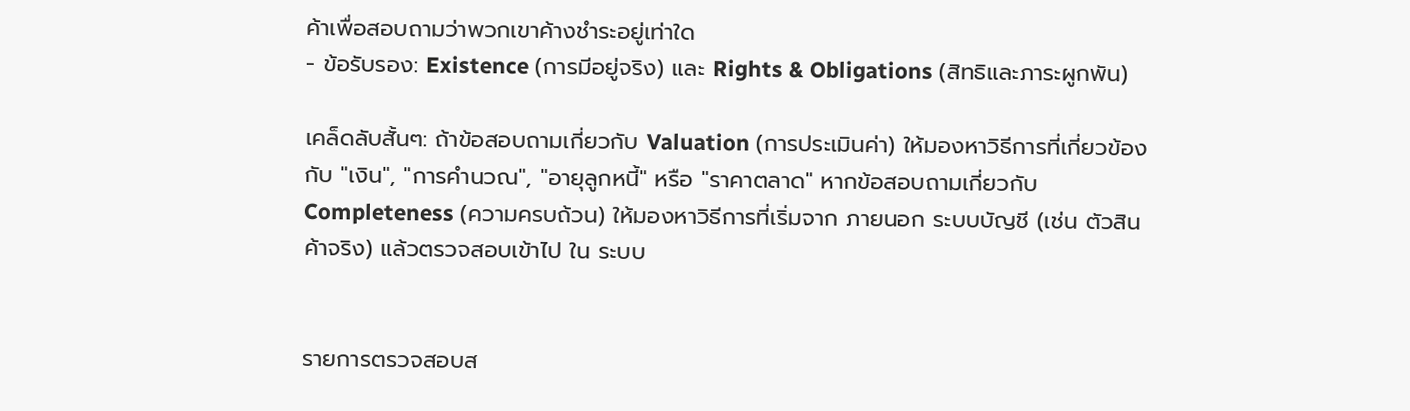ค้าเพื่อสอบถามว่าพวกเขาค้างชำระอยู่เท่าใด
- ข้อรับรอง: Existence (การมีอยู่จริง) และ Rights & Obligations (สิทธิและภาระผูกพัน)

เคล็ดลับสั้นๆ: ถ้าข้อสอบถามเกี่ยวกับ Valuation (การประเมินค่า) ให้มองหาวิธีการที่เกี่ยวข้องกับ "เงิน", "การคำนวณ", "อายุลูกหนี้" หรือ "ราคาตลาด" หากข้อสอบถามเกี่ยวกับ Completeness (ความครบถ้วน) ให้มองหาวิธีการที่เริ่มจาก ภายนอก ระบบบัญชี (เช่น ตัวสินค้าจริง) แล้วตรวจสอบเข้าไป ใน ระบบ


รายการตรวจสอบส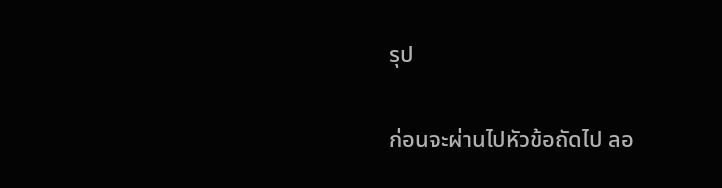รุป

ก่อนจะผ่านไปหัวข้อถัดไป ลอ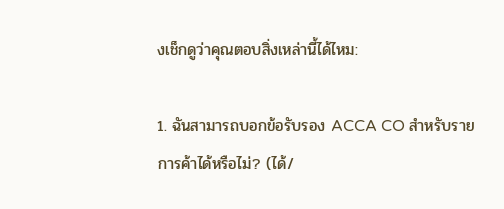งเช็กดูว่าคุณตอบสิ่งเหล่านี้ได้ไหม:

1. ฉันสามารถบอกข้อรับรอง ACCA CO สำหรับรายการค้าได้หรือไม่? (ได้/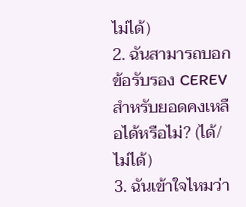ไม่ได้)
2. ฉันสามารถบอกข้อรับรอง CEREV สำหรับยอดคงเหลือได้หรือไม่? (ได้/ไม่ได้)
3. ฉันเข้าใจไหมว่า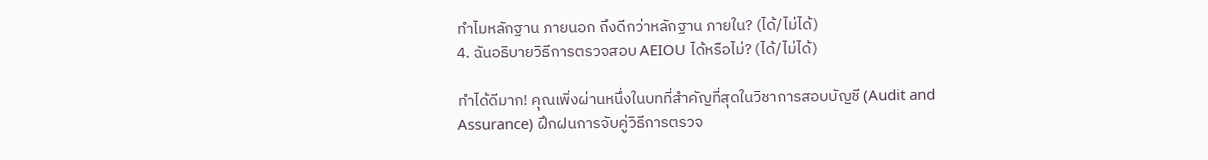ทำไมหลักฐาน ภายนอก ถึงดีกว่าหลักฐาน ภายใน? (ได้/ไม่ได้)
4. ฉันอธิบายวิธีการตรวจสอบ AEIOU ได้หรือไม่? (ได้/ไม่ได้)

ทำได้ดีมาก! คุณเพิ่งผ่านหนึ่งในบทที่สำคัญที่สุดในวิชาการสอบบัญชี (Audit and Assurance) ฝึกฝนการจับคู่วิธีการตรวจ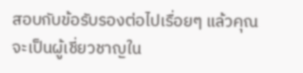สอบกับข้อรับรองต่อไปเรื่อยๆ แล้วคุณจะเป็นผู้เชี่ยวชาญใน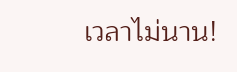เวลาไม่นาน!